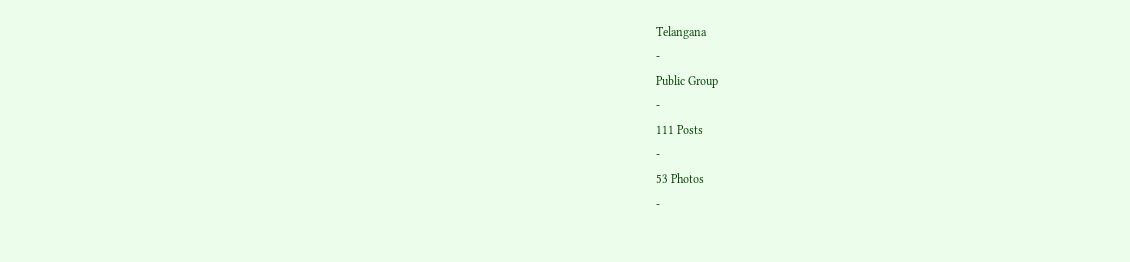Telangana
-
Public Group
-
111 Posts
-
53 Photos
-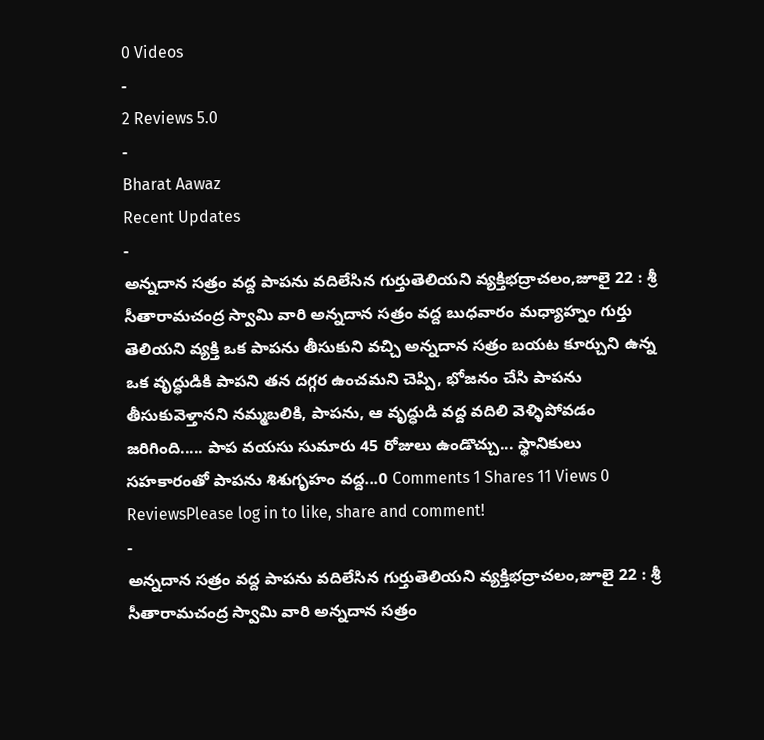0 Videos
-
2 Reviews 5.0
-
Bharat Aawaz
Recent Updates
-
అన్నదాన సత్రం వద్ద పాపను వదిలేసిన గుర్తుతెలియని వ్యక్తిభద్రాచలం,జూలై 22 : శ్రీ సీతారామచంద్ర స్వామి వారి అన్నదాన సత్రం వద్ద బుధవారం మధ్యాహ్నం గుర్తు తెలియని వ్యక్తి ఒక పాపను తీసుకుని వచ్చి అన్నదాన సత్రం బయట కూర్చుని ఉన్న ఒక వృద్ధుడికి పాపని తన దగ్గర ఉంచమని చెప్పి, భోజనం చేసి పాపను తీసుకువెళ్తానని నమ్మబలికి, పాపను, ఆ వృద్ధుడి వద్ద వదిలి వెళ్ళిపోవడం జరిగింది..... పాప వయసు సుమారు 45 రోజులు ఉండొచ్చు... స్థానికులు సహకారంతో పాపను శిశుగృహం వద్ద...0 Comments 1 Shares 11 Views 0 ReviewsPlease log in to like, share and comment!
-
అన్నదాన సత్రం వద్ద పాపను వదిలేసిన గుర్తుతెలియని వ్యక్తిభద్రాచలం,జూలై 22 : శ్రీ సీతారామచంద్ర స్వామి వారి అన్నదాన సత్రం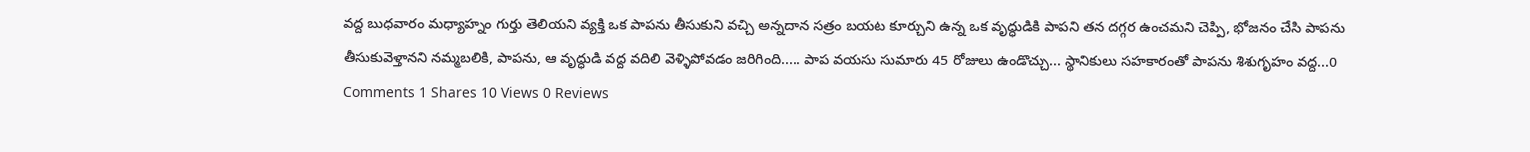వద్ద బుధవారం మధ్యాహ్నం గుర్తు తెలియని వ్యక్తి ఒక పాపను తీసుకుని వచ్చి అన్నదాన సత్రం బయట కూర్చుని ఉన్న ఒక వృద్ధుడికి పాపని తన దగ్గర ఉంచమని చెప్పి, భోజనం చేసి పాపను తీసుకువెళ్తానని నమ్మబలికి, పాపను, ఆ వృద్ధుడి వద్ద వదిలి వెళ్ళిపోవడం జరిగింది..... పాప వయసు సుమారు 45 రోజులు ఉండొచ్చు... స్థానికులు సహకారంతో పాపను శిశుగృహం వద్ద...0 Comments 1 Shares 10 Views 0 Reviews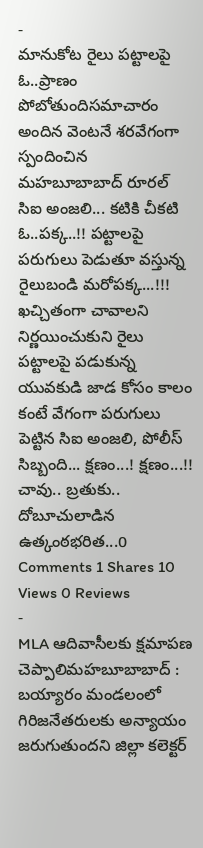-
మానుకోట రైలు పట్టాలపై ఓ..ప్రాణం పోబోతుందిసమాచారం అందిన వెంటనే శరవేగంగా స్పందించిన మహబూబాబాద్ రూరల్ సిఐ అంజలి... కటికి చీకటి ఓ..పక్క..!! పట్టాలపై పరుగులు పెడుతూ వస్తున్న రైలుబండి మరోపక్క...!!! ఖచ్చితంగా చావాలని నిర్ణయించుకుని రైలు పట్టాలపై పడుకున్న యువకుడి జాడ కోసం కాలం కంటే వేగంగా పరుగులు పెట్టిన సిఐ అంజలి, పోలీస్ సిబ్బంది... క్షణం...! క్షణం...!! చావు.. బ్రతుకు.. దోబూచులాడిన ఉత్కంఠభరిత...0 Comments 1 Shares 10 Views 0 Reviews
-
MLA ఆదివాసీలకు క్షమాపణ చెప్పాలిమహబూబాబాద్ : బయ్యారం మండలంలో గిరిజనేతరులకు అన్యాయం జరుగుతుందని జిల్లా కలెక్టర్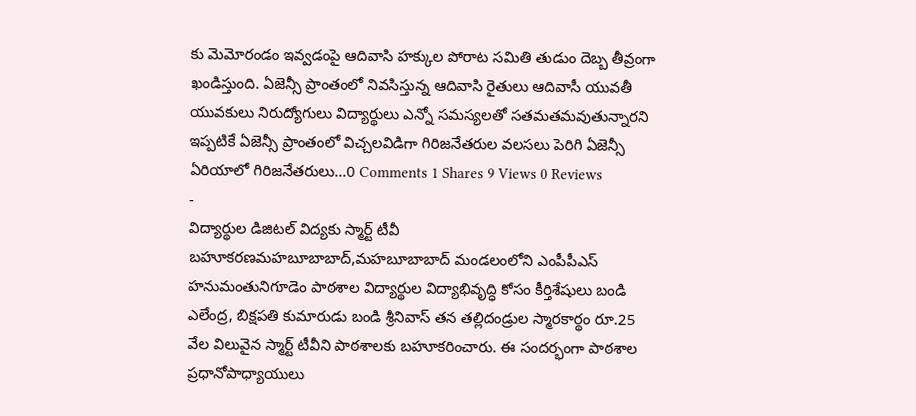కు మెమోరండం ఇవ్వడంపై ఆదివాసి హక్కుల పోరాట సమితి తుడుం దెబ్బ తీవ్రంగా ఖండిస్తుంది. ఏజెన్సీ ప్రాంతంలో నివసిస్తున్న ఆదివాసి రైతులు ఆదివాసీ యువతీ యువకులు నిరుద్యోగులు విద్యార్థులు ఎన్నో సమస్యలతో సతమతమవుతున్నారని ఇప్పటికే ఏజెన్సీ ప్రాంతంలో విచ్చలవిడిగా గిరిజనేతరుల వలసలు పెరిగి ఏజెన్సీ ఏరియాలో గిరిజనేతరులు...0 Comments 1 Shares 9 Views 0 Reviews
-
విద్యార్థుల డిజిటల్ విద్యకు స్మార్ట్ టీవీ బహూకరణమహబూబాబాద్,మహబూబాబాద్ మండలంలోని ఎంపీపీఎస్ హనుమంతునిగూడెం పాఠశాల విద్యార్థుల విద్యాభివృద్ధి కోసం కీర్తిశేషులు బండి ఎలేంద్ర, బిక్షపతి కుమారుడు బండి శ్రీనివాస్ తన తల్లిదండ్రుల స్మారకార్థం రూ.25 వేల విలువైన స్మార్ట్ టీవీని పాఠశాలకు బహూకరించారు. ఈ సందర్భంగా పాఠశాల ప్రధానోపాధ్యాయులు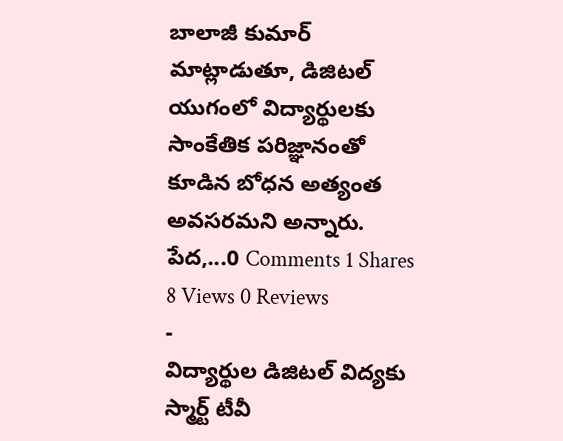బాలాజీ కుమార్ మాట్లాడుతూ, డిజిటల్ యుగంలో విద్యార్థులకు సాంకేతిక పరిజ్ఞానంతో కూడిన బోధన అత్యంత అవసరమని అన్నారు. పేద,...0 Comments 1 Shares 8 Views 0 Reviews
-
విద్యార్థుల డిజిటల్ విద్యకు స్మార్ట్ టీవీ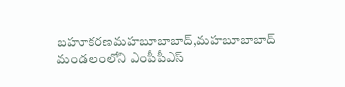బహూకరణమహబూబాబాద్,మహబూబాబాద్ మండలంలోని ఎంపీపీఎస్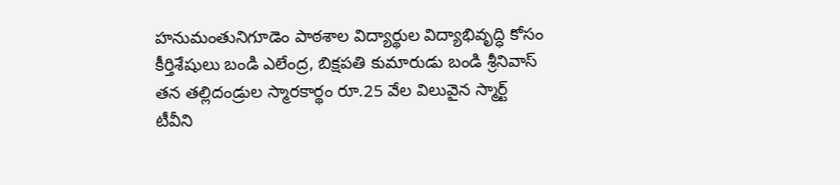హనుమంతునిగూడెం పాఠశాల విద్యార్థుల విద్యాభివృద్ధి కోసం కీర్తిశేషులు బండి ఎలేంద్ర, బిక్షపతి కుమారుడు బండి శ్రీనివాస్ తన తల్లిదండ్రుల స్మారకార్థం రూ.25 వేల విలువైన స్మార్ట్ టీవీని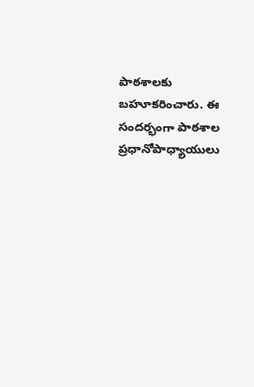పాఠశాలకు బహూకరించారు. ఈ సందర్భంగా పాఠశాల ప్రధానోపాధ్యాయులు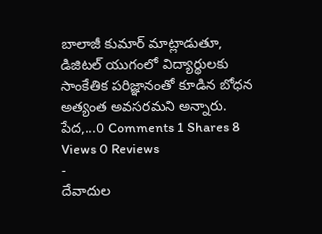బాలాజీ కుమార్ మాట్లాడుతూ, డిజిటల్ యుగంలో విద్యార్థులకు సాంకేతిక పరిజ్ఞానంతో కూడిన బోధన అత్యంత అవసరమని అన్నారు. పేద,...0 Comments 1 Shares 8 Views 0 Reviews
-
దేవాదుల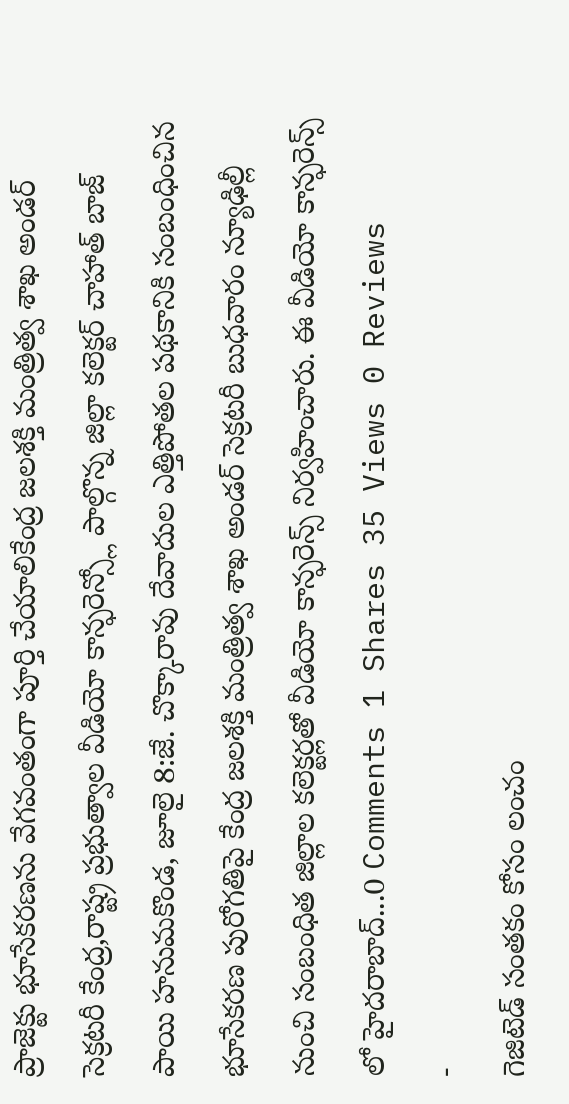ప్రాజెక్టు భూసేకరణను వేగవంతంగా పూర్తి చేయాలికేంద్ర జలశక్తి మంత్రిత్వ శాఖ అండర్ సెక్రటరీ కేంద్ర,రాష్ట్ర ప్రభుత్వాల వీడియో కాన్ఫరెన్స్లో పాల్గొన్న జిల్లా కలెక్టర్ చాహాత్ బాజ్ పాయి హనుమకొండ, జూలై 8:జే. చొక్కారావు దేవాదుల ఎత్తిపోతల పథకానికి సంబంధించిన భూసేకరణ పురోగతిపై కేంద్ర జలశక్తి మంత్రిత్వ శాఖ అండర్ సెక్రటరీ బుధవారం న్యూఢిల్లీ నుంచి సంబంధిత జిల్లాల కలెక్టర్లతో వీడియో కాన్ఫరెన్స్ నిర్వహించారు. ఈ వీడియో కాన్ఫరెన్స్ లో హైదరాబాద్...0 Comments 1 Shares 35 Views 0 Reviews
-
గెజిటెడ్ సంతకం కోసం లంచం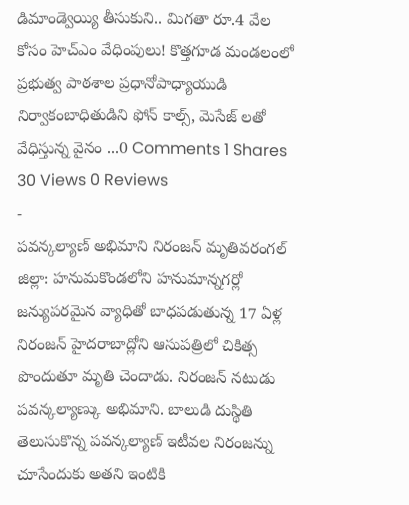డిమాండ్వెయ్యి తీసుకుని.. మిగతా రూ.4 వేల కోసం హెచ్ఎం వేధింపులు! కొత్తగూడ మండలంలో ప్రభుత్వ పాఠశాల ప్రధానోపాధ్యాయుడి నిర్వాకంబాధితుడిని ఫోన్ కాల్స్, మెసేజ్ లతో వేధిస్తున్న వైనం ...0 Comments 1 Shares 30 Views 0 Reviews
-
పవన్కల్యాణ్ అభిమాని నిరంజన్ మృతివరంగల్ జిల్లా: హనుమకొండలోని హనుమాన్నగర్లో జన్యుపరమైన వ్యాధితో బాధపడుతున్న 17 ఏళ్ల నిరంజన్ హైదరాబాద్లోని ఆసుపత్రిలో చికిత్స పొందుతూ మృతి చెందాడు. నిరంజన్ నటుడు పవన్కల్యాణ్కు అభిమాని. బాలుడి దుస్థితి తెలుసుకొన్న పవన్కల్యాణ్ ఇటీవల నిరంజన్ను చూసేందుకు అతని ఇంటికి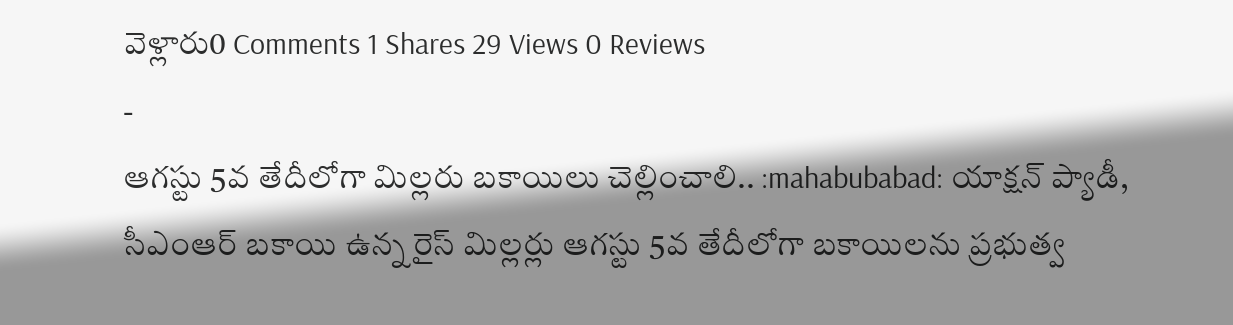వెళ్లారు0 Comments 1 Shares 29 Views 0 Reviews
-
ఆగస్టు 5వ తేదీలోగా మిల్లరు బకాయిలు చెల్లించాలి.. :mahabubabad: యాక్షన్ ప్యాడీ, సీఎంఆర్ బకాయి ఉన్న రైస్ మిల్లర్లు ఆగస్టు 5వ తేదీలోగా బకాయిలను ప్రభుత్వ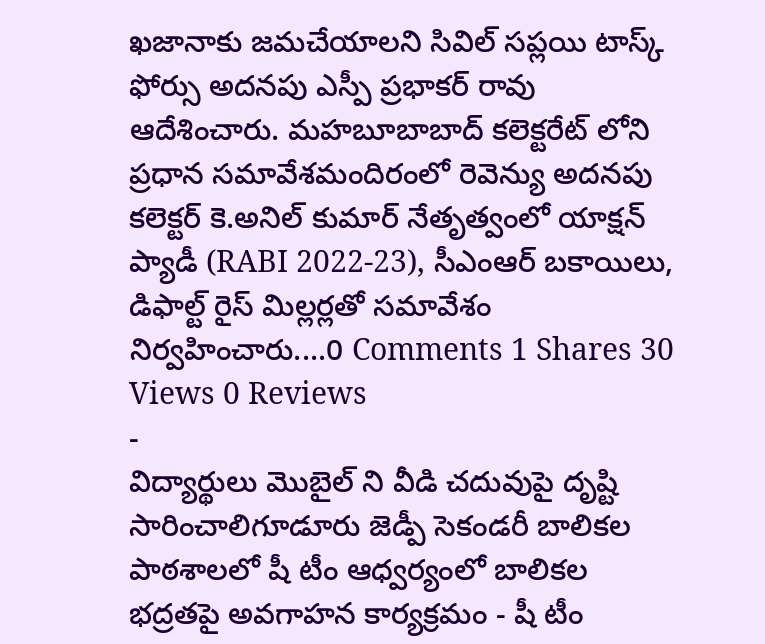ఖజానాకు జమచేయాలని సివిల్ సప్లయి టాస్క్ ఫోర్సు అదనపు ఎస్పీ ప్రభాకర్ రావు ఆదేశించారు. మహబూబాబాద్ కలెక్టరేట్ లోని ప్రధాన సమావేశమందిరంలో రెవెన్యు అదనపు కలెక్టర్ కె.అనిల్ కుమార్ నేతృత్వంలో యాక్షన్ ప్యాడీ (RABI 2022-23), సీఎంఆర్ బకాయిలు, డిఫాల్ట్ రైస్ మిల్లర్లతో సమావేశం నిర్వహించారు....0 Comments 1 Shares 30 Views 0 Reviews
-
విద్యార్థులు మొబైల్ ని వీడి చదువుపై దృష్టి సారించాలిగూడూరు జెడ్పీ సెకండరీ బాలికల పాఠశాలలో షీ టీం ఆధ్వర్యంలో బాలికల భద్రతపై అవగాహన కార్యక్రమం - షీ టీం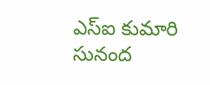ఎస్ఐ కుమారి సునంద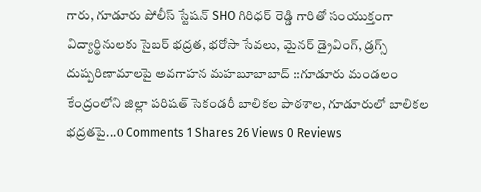గారు, గూడూరు పోలీస్ స్టేషన్ SHO గిరిధర్ రెడ్డి గారితో సంయుక్తంగా విద్యార్థినులకు సైబర్ భద్రత, భరోసా సేవలు, మైనర్ డ్రైవింగ్, డ్రగ్స్ దుష్పరిణామాలపై అవగాహన మహబూబాబాద్ ::గూడూరు మండలం కేంద్రంలోని జిల్లా పరిషత్ సెకండరీ బాలికల పాఠశాల, గూడూరులో బాలికల భద్రతపై...0 Comments 1 Shares 26 Views 0 Reviews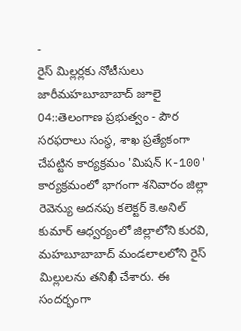-
రైస్ మిల్లర్లకు నోటీసులు జారీమహబూబాబాద్ జూలై 04::తెలంగాణ ప్రభుత్వం - పౌర సరఫరాలు సంస్థ, శాఖ ప్రత్యేకంగా చేపట్టిన కార్యక్రమం 'మిషన్ K-100' కార్యక్రమంలో భాగంగా శనివారం జిల్లా రెవెన్యు అదనపు కలెక్టర్ కె.అనిల్ కుమార్ ఆధ్వర్యంలో జిల్లాలోని కురవి, మహబూబాబాద్ మండలాలలోని రైస్ మిల్లులను తనిఖీ చేశారు. ఈ సందర్భంగా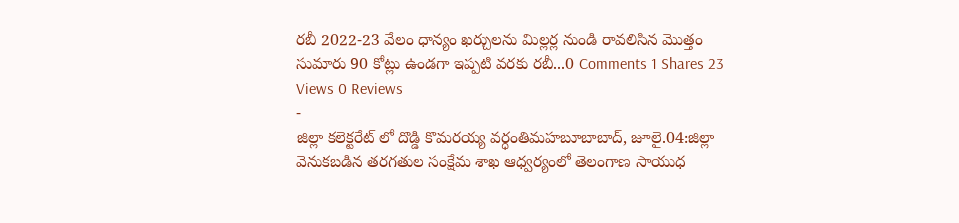రబీ 2022-23 వేలం ధాన్యం ఖర్చులను మిల్లర్ల నుండి రావలిసిన మొత్తం సుమారు 90 కోట్లు ఉండగా ఇప్పటి వరకు రబీ...0 Comments 1 Shares 23 Views 0 Reviews
-
జిల్లా కలెక్టరేట్ లో దొడ్డి కొమరయ్య వర్ధంతిమహబూబాబాద్, జూలై.04:జిల్లా వెనుకబడిన తరగతుల సంక్షేమ శాఖ ఆధ్వర్యంలో తెలంగాణ సాయుధ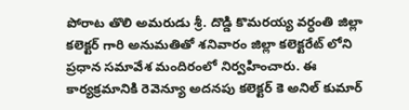పోరాట తొలి అమరుడు శ్రీ. దొడ్డి కొమరయ్య వర్ధంతి జిల్లా కలెక్టర్ గారి అనుమతితో శనివారం జిల్లా కలెక్టరేట్ లోని ప్రధాన సమావేశ మందిరంలో నిర్వహించారు. ఈ కార్యక్రమానికి రెవెన్యూ అదనపు కలెక్టర్ కె అనిల్ కుమార్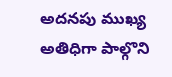అదనపు ముఖ్య అతిధిగా పాల్గొని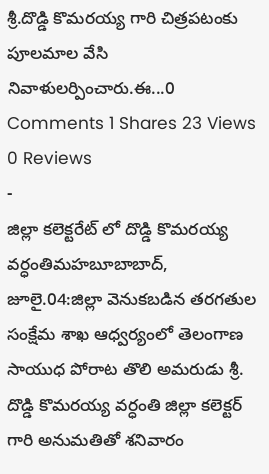శ్రీ.దొడ్డి కొమరయ్య గారి చిత్రపటంకు పూలమాల వేసి నివాళులర్పించారు.ఈ...0 Comments 1 Shares 23 Views 0 Reviews
-
జిల్లా కలెక్టరేట్ లో దొడ్డి కొమరయ్య వర్ధంతిమహబూబాబాద్, జూలై.04:జిల్లా వెనుకబడిన తరగతుల సంక్షేమ శాఖ ఆధ్వర్యంలో తెలంగాణ సాయుధ పోరాట తొలి అమరుడు శ్రీ. దొడ్డి కొమరయ్య వర్ధంతి జిల్లా కలెక్టర్ గారి అనుమతితో శనివారం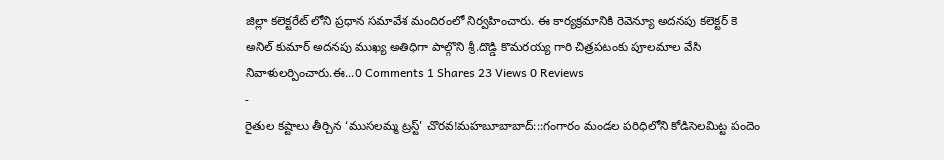జిల్లా కలెక్టరేట్ లోని ప్రధాన సమావేశ మందిరంలో నిర్వహించారు. ఈ కార్యక్రమానికి రెవెన్యూ అదనపు కలెక్టర్ కె అనిల్ కుమార్ అదనపు ముఖ్య అతిధిగా పాల్గొని శ్రీ.దొడ్డి కొమరయ్య గారి చిత్రపటంకు పూలమాల వేసి నివాళులర్పించారు.ఈ...0 Comments 1 Shares 23 Views 0 Reviews
-
రైతుల కష్టాలు తీర్చిన ‘ముసలమ్మ ట్రస్ట్’ చొరవ!మహబూబాబాద్:::గంగారం మండల పరిధిలోని కోడిసెలమిట్ట పందెం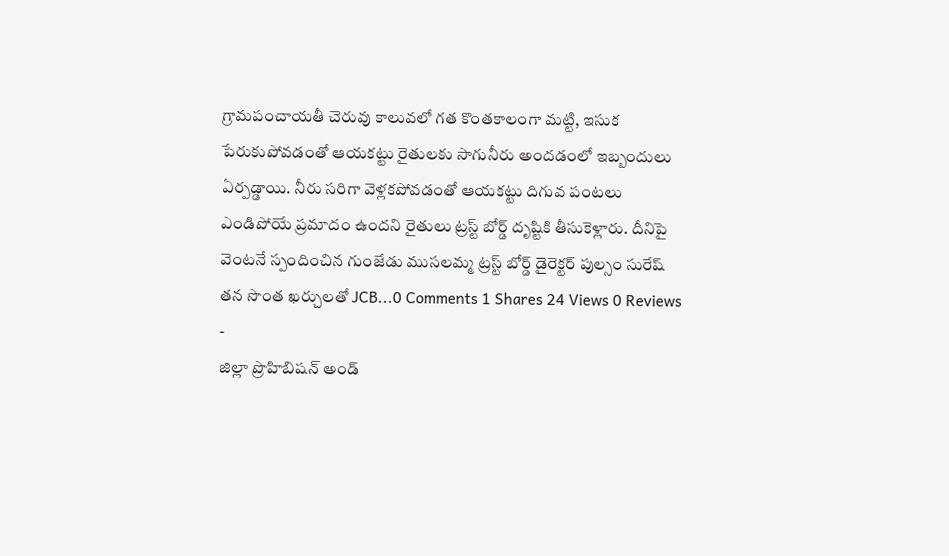గ్రామపంచాయతీ చెరువు కాలువలో గత కొంతకాలంగా మట్టి, ఇసుక పేరుకుపోవడంతో ఆయకట్టు రైతులకు సాగునీరు అందడంలో ఇబ్బందులు ఏర్పడ్డాయి. నీరు సరిగా వెళ్లకపోవడంతో ఆయకట్టు దిగువ పంటలు ఎండిపోయే ప్రమాదం ఉందని రైతులు ట్రస్ట్ బోర్డ్ దృష్టికి తీసుకెళ్లారు. దీనిపై వెంటనే స్పందించిన గుంజేడు ముసలమ్మ ట్రస్ట్ బోర్డ్ డైరెక్టర్ పుల్సం సురేష్ తన సొంత ఖర్చులతో JCB...0 Comments 1 Shares 24 Views 0 Reviews
-
జిల్లా ప్రొహిబిషన్ అండ్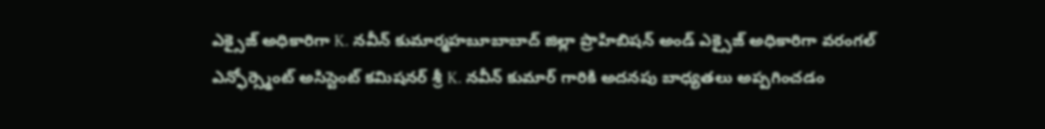ఎక్సైజ్ అధికారిగా K. నవీన్ కుమార్మహబూబాబాద్ జిల్లా ప్రొహిబిషన్ అండ్ ఎక్సైజ్ అధికారిగా వరంగల్ ఎన్ఫోర్స్మెంట్ అసిస్టెంట్ కమిషనర్ శ్రీ K. నవీన్ కుమార్ గారికి అదనపు బాధ్యతలు అప్పగించడం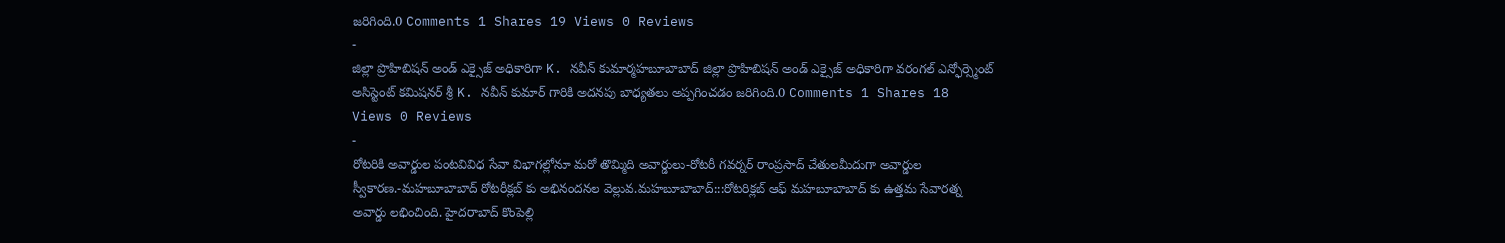జరిగింది.0 Comments 1 Shares 19 Views 0 Reviews
-
జిల్లా ప్రొహిబిషన్ అండ్ ఎక్సైజ్ అధికారిగా K. నవీన్ కుమార్మహబూబాబాద్ జిల్లా ప్రొహిబిషన్ అండ్ ఎక్సైజ్ అధికారిగా వరంగల్ ఎన్ఫోర్స్మెంట్ అసిస్టెంట్ కమిషనర్ శ్రీ K. నవీన్ కుమార్ గారికి అదనపు బాధ్యతలు అప్పగించడం జరిగింది.0 Comments 1 Shares 18 Views 0 Reviews
-
రోటరికి అవార్డుల పంటవివిధ సేవా విభాగల్లోనూ మరో తొమ్మిది అవార్డులు-రోటరీ గవర్నర్ రాంప్రసాద్ చేతులమీదుగా అవార్డుల స్వీకారణ.-మహబూబాబాద్ రోటరీక్లబ్ కు అభినందనల వెల్లువ.మహబూబాబాద్:::రోటరిక్లబ్ ఆఫ్ మహబూబాబాద్ కు ఉత్తమ సేవారత్న అవార్డు లభించింది. హైదరాబాద్ కొంపెల్లి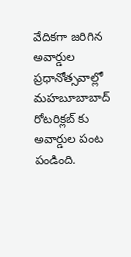వేదికగా జరిగిన అవార్డుల ప్రధానోత్సవాల్లో మహబూబాబాద్ రోటరిక్లబ్ కు అవార్డుల పంట పండింది.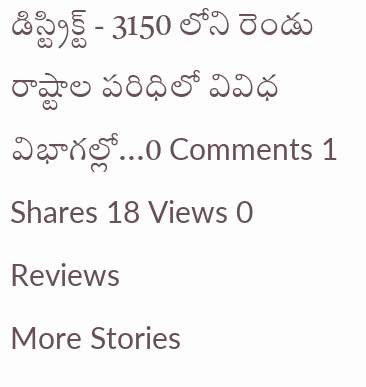డిస్ట్రిక్ట్ - 3150 లోని రెండు రాష్టాల పరిధిలో వివిధ విభాగల్లో...0 Comments 1 Shares 18 Views 0 Reviews
More Stories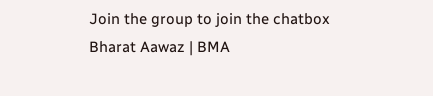Join the group to join the chatbox
Bharat Aawaz | BMA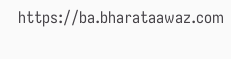https://ba.bharataawaz.com